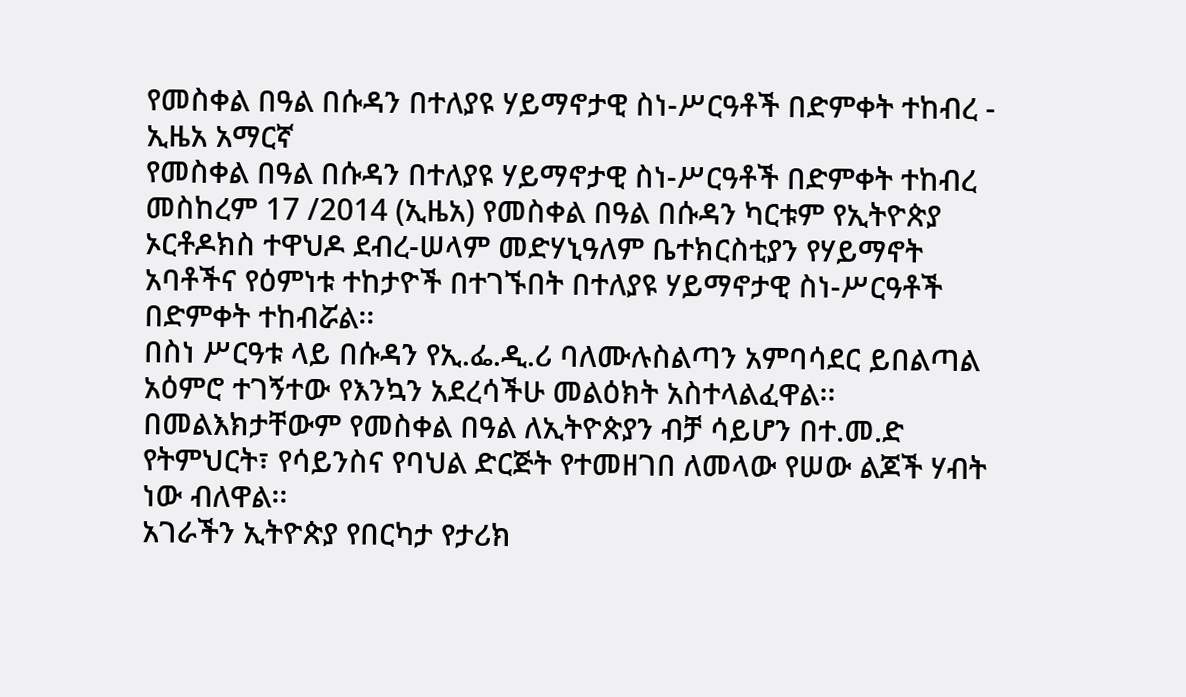የመስቀል በዓል በሱዳን በተለያዩ ሃይማኖታዊ ስነ-ሥርዓቶች በድምቀት ተከብረ - ኢዜአ አማርኛ
የመስቀል በዓል በሱዳን በተለያዩ ሃይማኖታዊ ስነ-ሥርዓቶች በድምቀት ተከብረ
መስከረም 17 /2014 (ኢዜአ) የመስቀል በዓል በሱዳን ካርቱም የኢትዮጵያ ኦርቶዶክስ ተዋህዶ ደብረ-ሠላም መድሃኒዓለም ቤተክርስቲያን የሃይማኖት አባቶችና የዕምነቱ ተከታዮች በተገኙበት በተለያዩ ሃይማኖታዊ ስነ-ሥርዓቶች በድምቀት ተከብሯል፡፡
በስነ ሥርዓቱ ላይ በሱዳን የኢ.ፌ.ዲ.ሪ ባለሙሉስልጣን አምባሳደር ይበልጣል አዕምሮ ተገኝተው የእንኳን አደረሳችሁ መልዕክት አስተላልፈዋል፡፡
በመልእክታቸውም የመስቀል በዓል ለኢትዮጵያን ብቻ ሳይሆን በተ.መ.ድ የትምህርት፣ የሳይንስና የባህል ድርጅት የተመዘገበ ለመላው የሠው ልጆች ሃብት ነው ብለዋል፡፡
አገራችን ኢትዮጵያ የበርካታ የታሪክ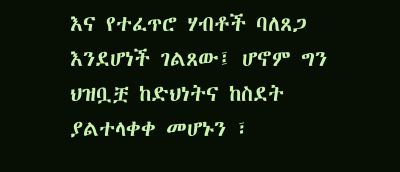እና የተፈጥሮ ሃብቶች ባለጸጋ እንደሆነች ገልጸው፤ ሆኖም ግን ህዝቧቿ ከድህነትና ከስደት ያልተላቀቀ መሆኑን ፣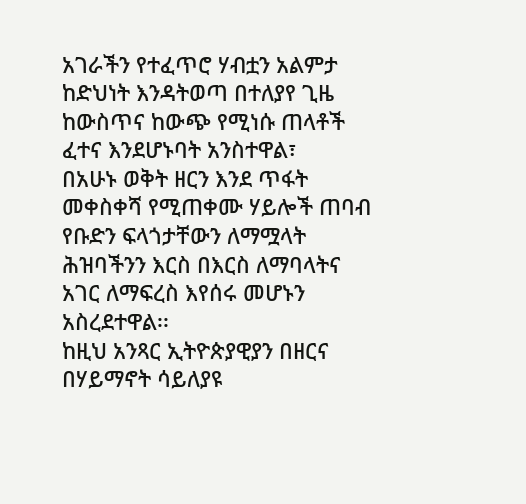አገራችን የተፈጥሮ ሃብቷን አልምታ ከድህነት እንዳትወጣ በተለያየ ጊዜ ከውስጥና ከውጭ የሚነሱ ጠላቶች ፈተና እንደሆኑባት አንስተዋል፣
በአሁኑ ወቅት ዘርን እንደ ጥፋት መቀስቀሻ የሚጠቀሙ ሃይሎች ጠባብ የቡድን ፍላጎታቸውን ለማሟላት ሕዝባችንን እርስ በእርስ ለማባላትና አገር ለማፍረስ እየሰሩ መሆኑን አስረደተዋል፡፡
ከዚህ አንጻር ኢትዮጵያዊያን በዘርና በሃይማኖት ሳይለያዩ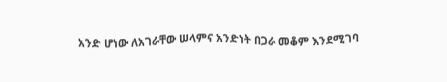አንድ ሆነው ለአገራቸው ሠላምና አንድነት በጋራ መቆም እንደሚገባ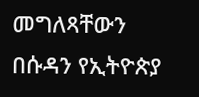መግለጻቸውን በሱዳን የኢትዮጵያ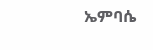ኤምባሴ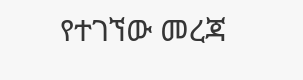የተገኘው መረጃ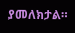ያመለክታል።